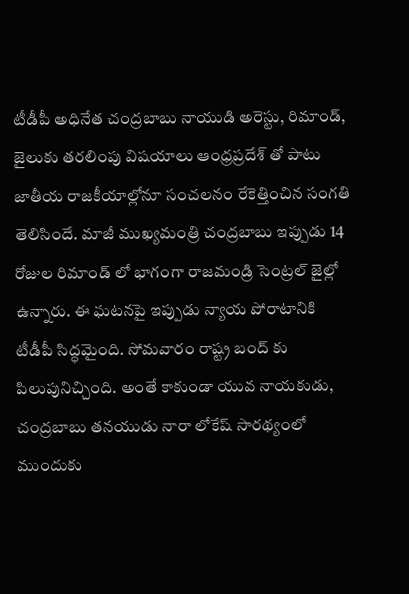టీడీపీ అధినేత చంద్రబాబు నాయుడి అరెస్టు, రిమాండ్, జైలుకు తరలింపు విషయాలు ఆంధ్రప్రదేశ్ తో పాటు జాతీయ రాజకీయాల్లోనూ సంచలనం రేకెత్తించిన సంగతి తెలిసిందే. మాజీ ముఖ్యమంత్రి చంద్రబాబు ఇప్పుడు 14 రోజుల రిమాండ్ లో భాగంగా రాజమండ్రి సెంట్రల్ జైల్లో ఉన్నారు. ఈ ఘటనపై ఇప్పుడు న్యాయ పోరాటానికి టీడీపీ సిద్ధమైంది. సోమవారం రాష్ట్ర బంద్ కు పిలుపునిచ్చింది. అంతే కాకుండా యువ నాయకుడు, చంద్రబాబు తనయుడు నారా లోకేష్ సారథ్యంలో ముందుకు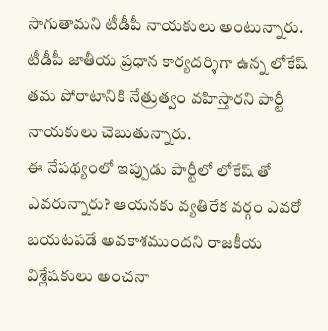సాగుతామని టీడీపీ నాయకులు అంటున్నారు. టీడీపీ జాతీయ ప్రధాన కార్యదర్శిగా ఉన్న లోకేష్ తమ పోరాటానికి నేత్రుత్వం వహిస్తారని పార్టీ నాయకులు చెబుతున్నారు.
ఈ నేపథ్యంలో ఇప్పుడు పార్టీలో లోకేష్ తో ఎవరున్నారు? ఆయనకు వ్యతిరేక వర్గం ఎవరో బయటపడే అవకాశముందని రాజకీయ విశ్లేషకులు అంచనా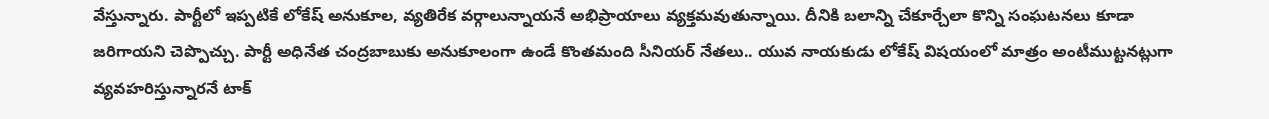వేస్తున్నారు. పార్టీలో ఇప్పటికే లోకేష్ అనుకూల, వ్యతిరేక వర్గాలున్నాయనే అభిప్రాయాలు వ్యక్తమవుతున్నాయి. దీనికి బలాన్ని చేకూర్చేలా కొన్ని సంఘటనలు కూడా జరిగాయని చెప్పొచ్చు. పార్టీ అధినేత చంద్రబాబుకు అనుకూలంగా ఉండే కొంతమంది సీనియర్ నేతలు.. యువ నాయకుడు లోకేష్ విషయంలో మాత్రం అంటీముట్టనట్లుగా వ్యవహరిస్తున్నారనే టాక్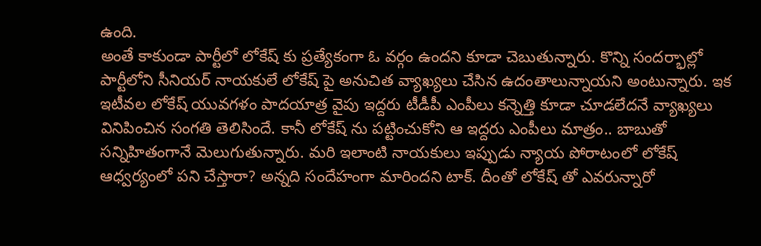ఉంది.
అంతే కాకుండా పార్టీలో లోకేష్ కు ప్రత్యేకంగా ఓ వర్గం ఉందని కూడా చెబుతున్నారు. కొన్ని సందర్భాల్లో పార్టీలోని సీనియర్ నాయకులే లోకేష్ పై అనుచిత వ్యాఖ్యలు చేసిన ఉదంతాలున్నాయని అంటున్నారు. ఇక ఇటీవల లోకేష్ యువగళం పాదయాత్ర వైపు ఇద్దరు టీడీపీ ఎంపీలు కన్నెత్తి కూడా చూడలేదనే వ్యాఖ్యలు వినిపించిన సంగతి తెలిసిందే. కానీ లోకేష్ ను పట్టించుకోని ఆ ఇద్దరు ఎంపీలు మాత్రం.. బాబుతో సన్నిహితంగానే మెలుగుతున్నారు. మరి ఇలాంటి నాయకులు ఇప్పుడు న్యాయ పోరాటంలో లోకేష్ ఆధ్వర్యంలో పని చేస్తారా? అన్నది సందేహంగా మారిందని టాక్. దీంతో లోకేష్ తో ఎవరున్నారో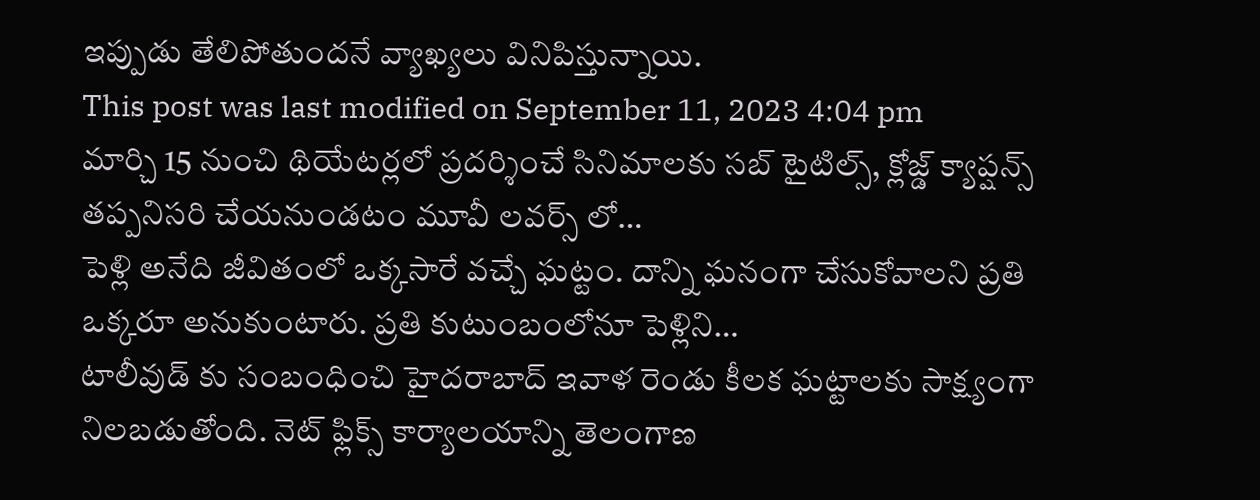ఇప్పుడు తేలిపోతుందనే వ్యాఖ్యలు వినిపిస్తున్నాయి.
This post was last modified on September 11, 2023 4:04 pm
మార్చి 15 నుంచి థియేటర్లలో ప్రదర్శించే సినిమాలకు సబ్ టైటిల్స్, క్లోజ్డ్ క్యాప్షన్స్ తప్పనిసరి చేయనుండటం మూవీ లవర్స్ లో…
పెళ్లి అనేది జీవితంలో ఒక్కసారే వచ్చే ఘట్టం. దాన్ని ఘనంగా చేసుకోవాలని ప్రతి ఒక్కరూ అనుకుంటారు. ప్రతి కుటుంబంలోనూ పెళ్లిని…
టాలీవుడ్ కు సంబంధించి హైదరాబాద్ ఇవాళ రెండు కీలక ఘట్టాలకు సాక్ష్యంగా నిలబడుతోంది. నెట్ ఫ్లిక్స్ కార్యాలయాన్ని తెలంగాణ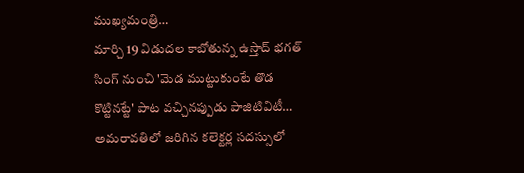ముఖ్యమంత్రి…
మార్చి 19 విడుదల కాబోతున్న ఉస్తాద్ భగత్ సింగ్ నుంచి 'మెడ ముట్టుకుంటే తొడ కొట్టినట్టే' పాట వచ్చినప్పుడు పాజిటివిటీ…
అమరావతిలో జరిగిన కలెక్టర్ల సదస్సులో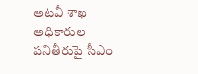అటవీ శాఖ అధికారుల పనితీరుపై సీఎం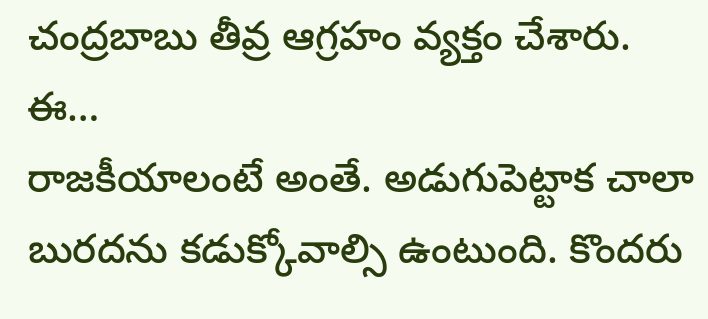చంద్రబాబు తీవ్ర ఆగ్రహం వ్యక్తం చేశారు. ఈ…
రాజకీయాలంటే అంతే. అడుగుపెట్టాక చాలా బురదను కడుక్కోవాల్సి ఉంటుంది. కొందరు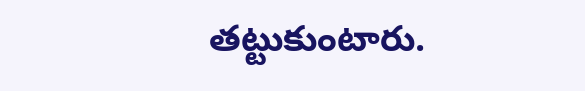తట్టుకుంటారు.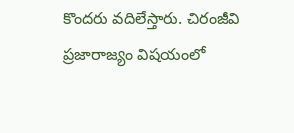కొందరు వదిలేస్తారు. చిరంజీవి ప్రజారాజ్యం విషయంలో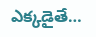ఎక్కడైతే…